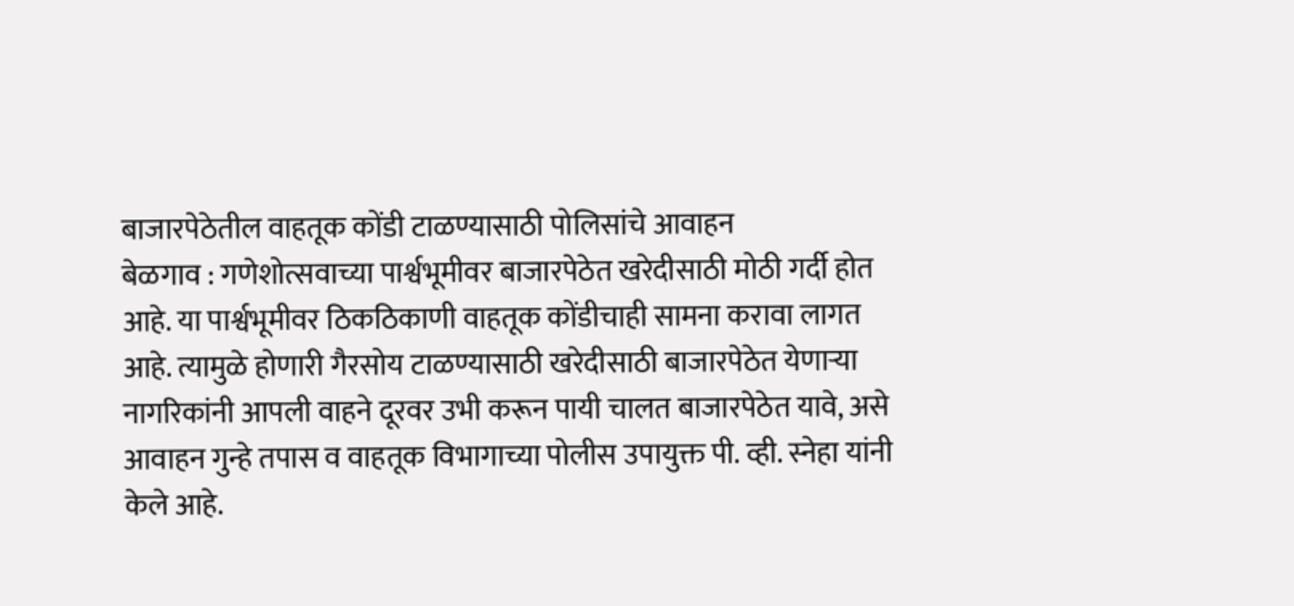बाजारपेठेतील वाहतूक कोंडी टाळण्यासाठी पोलिसांचे आवाहन
बेळगाव : गणेशोत्सवाच्या पार्श्वभूमीवर बाजारपेठेत खरेदीसाठी मोठी गर्दी होत आहे. या पार्श्वभूमीवर ठिकठिकाणी वाहतूक कोंडीचाही सामना करावा लागत आहे. त्यामुळे होणारी गैरसोय टाळण्यासाठी खरेदीसाठी बाजारपेठेत येणाऱ्या नागरिकांनी आपली वाहने दूरवर उभी करून पायी चालत बाजारपेठेत यावे, असे आवाहन गुन्हे तपास व वाहतूक विभागाच्या पोलीस उपायुक्त पी. व्ही. स्नेहा यांनी केले आहे.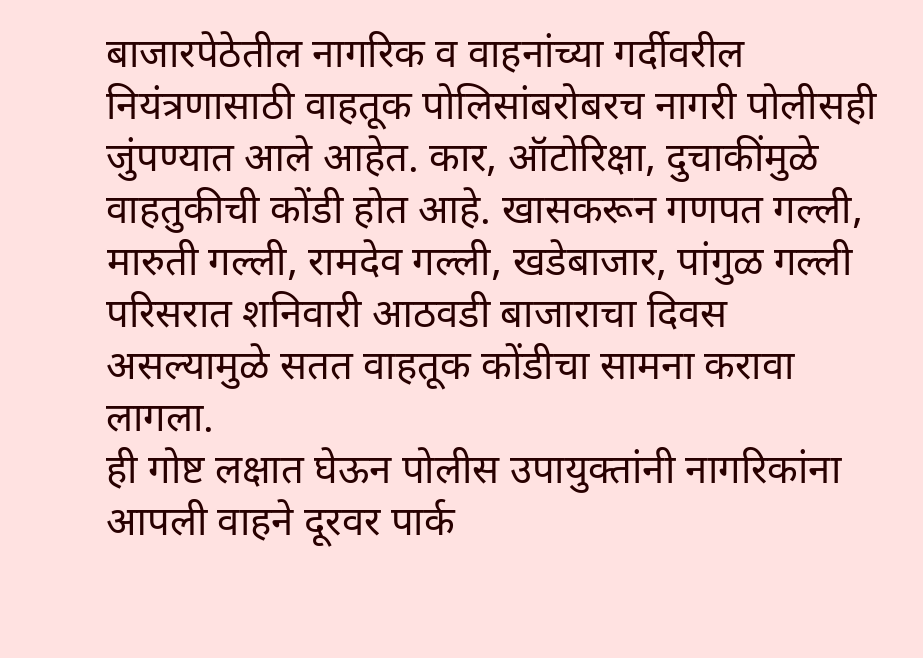बाजारपेठेतील नागरिक व वाहनांच्या गर्दीवरील नियंत्रणासाठी वाहतूक पोलिसांबरोबरच नागरी पोलीसही जुंपण्यात आले आहेत. कार, ऑटोरिक्षा, दुचाकींमुळे वाहतुकीची कोंडी होत आहे. खासकरून गणपत गल्ली, मारुती गल्ली, रामदेव गल्ली, खडेबाजार, पांगुळ गल्ली परिसरात शनिवारी आठवडी बाजाराचा दिवस असल्यामुळे सतत वाहतूक कोंडीचा सामना करावा लागला.
ही गोष्ट लक्षात घेऊन पोलीस उपायुक्तांनी नागरिकांना आपली वाहने दूरवर पार्क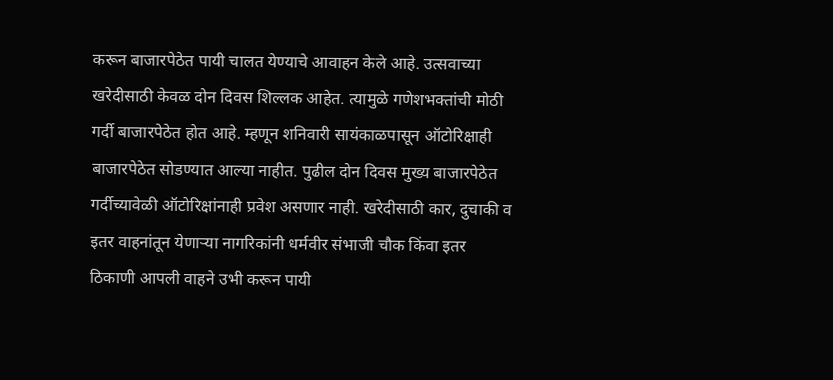करून बाजारपेठेत पायी चालत येण्याचे आवाहन केले आहे. उत्सवाच्या खरेदीसाठी केवळ दोन दिवस शिल्लक आहेत. त्यामुळे गणेशभक्तांची मोठी गर्दी बाजारपेठेत होत आहे. म्हणून शनिवारी सायंकाळपासून ऑटोरिक्षाही बाजारपेठेत सोडण्यात आल्या नाहीत. पुढील दोन दिवस मुख्य बाजारपेठेत गर्दीच्यावेळी ऑटोरिक्षांनाही प्रवेश असणार नाही. खरेदीसाठी कार, दुचाकी व इतर वाहनांतून येणाऱ्या नागरिकांनी धर्मवीर संभाजी चौक किंवा इतर ठिकाणी आपली वाहने उभी करून पायी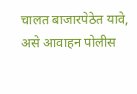चालत बाजारपेठेत यावे, असे आवाहन पोलीस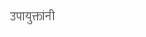उपायुक्तांनी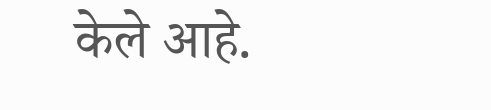केले आहे.